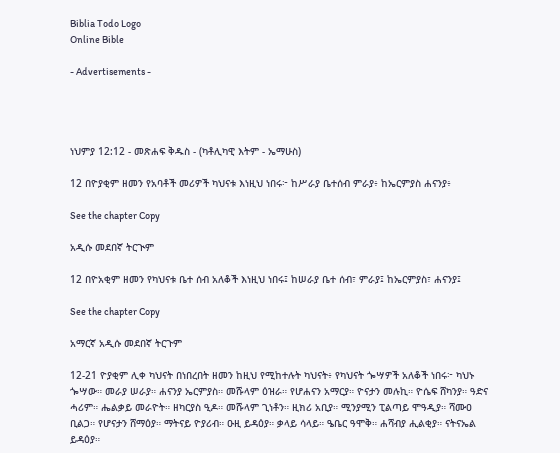Biblia Todo Logo
Online Bible

- Advertisements -




ነህምያ 12:12 - መጽሐፍ ቅዱስ - (ካቶሊካዊ እትም - ኤማሁስ)

12 በዮያቂም ዘመን የአባቶች መሪዎች ካህናቱ እነዚህ ነበሩ፦ ከሥራያ ቤተሰብ ምራያ፥ ከኤርምያስ ሐናንያ፥

See the chapter Copy

አዲሱ መደበኛ ትርጒም

12 በዮአቂም ዘመን የካህናቱ ቤተ ሰብ አለቆች እነዚህ ነበሩ፤ ከሠራያ ቤተ ሰብ፣ ምራያ፤ ከኤርምያስ፣ ሐናንያ፤

See the chapter Copy

አማርኛ አዲሱ መደበኛ ትርጉም

12-21 ዮያቂም ሊቀ ካህናት በነበረበት ዘመን ከዚህ የሚከተሉት ካህናት፥ የካህናት ጐሣዎች አለቆች ነበሩ፦ ካህኑ ጐሣው። መራያ ሠራያ። ሐናንያ ኤርምያስ። መሹላም ዕዝራ። የሆሐናን አማርያ። ዮናታን መሉኪ። ዮሴፍ ሸካንያ። ዓድና ሓሪም። ሔልቃይ መራዮት። ዘካርያስ ዒዶ። መሹላም ጊነቶን። ዚክሪ አቢያ። ሚንያሚን ፒልጣይ ሞዓዲያ። ሻሙዐ ቢልጋ። የሆናታን ሸማዕያ። ማትናይ ዮያሪብ። ዑዚ ይዳዕያ። ቃላይ ሳላይ። ዔቤር ዓሞቅ። ሐሻብያ ሒልቂያ። ናትናኤል ይዳዕያ።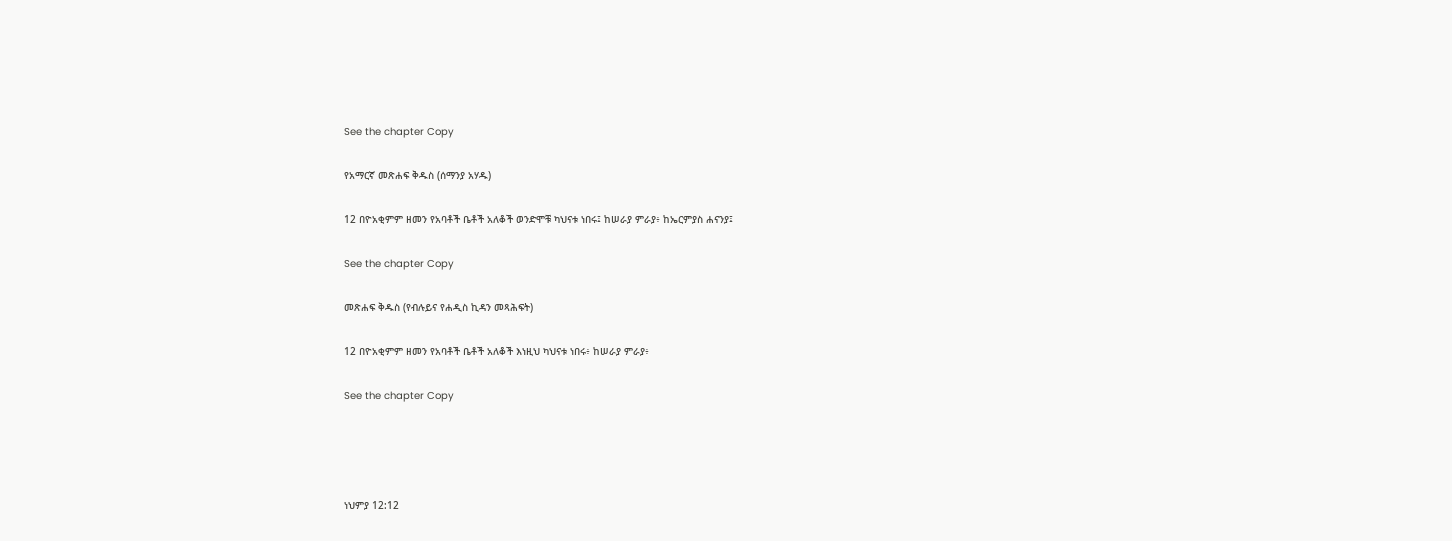See the chapter Copy

የአማርኛ መጽሐፍ ቅዱስ (ሰማንያ አሃዱ)

12 በዮአቂምም ዘመን የአባቶች ቤቶች አለቆች ወንድሞቹ ካህናቱ ነበሩ፤ ከሠራያ ምራያ፥ ከኤርምያስ ሐናንያ፤

See the chapter Copy

መጽሐፍ ቅዱስ (የብሉይና የሐዲስ ኪዳን መጻሕፍት)

12 በዮአቂምም ዘመን የአባቶች ቤቶች አለቆች እነዚህ ካህናቱ ነበሩ፥ ከሠራያ ምራያ፥

See the chapter Copy




ነህምያ 12:12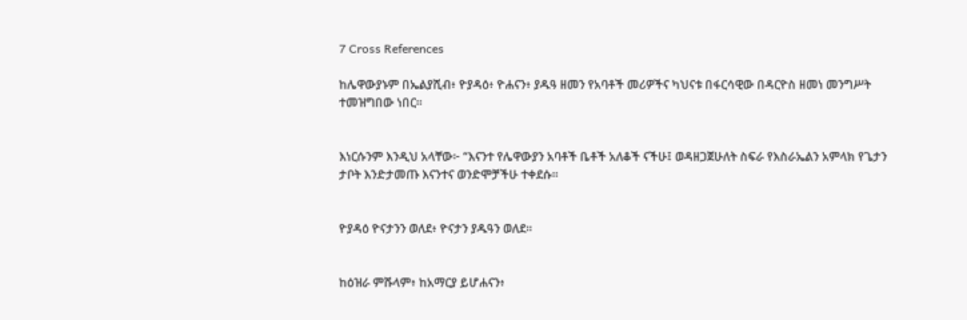7 Cross References

ከሌዋውያኑም በኤልያሺብ፥ ዮያዳዕ፥ ዮሐናን፥ ያዱዓ ዘመን የአባቶች መሪዎችና ካህናቱ በፋርሳዊው በዳርዮስ ዘመነ መንግሥት ተመዝግበው ነበር።


እነርሱንም እንዲህ አላቸው፦ “እናንተ የሌዋውያን አባቶች ቤቶች አለቆች ናችሁ፤ ወዳዘጋጀሁለት ስፍራ የእስራኤልን አምላክ የጌታን ታቦት እንድታመጡ እናንተና ወንድሞቻችሁ ተቀደሱ።


ዮያዳዕ ዮናታንን ወለደ፥ ዮናታን ያዱዓን ወለደ።


ከዕዝራ ምሹላም፥ ከአማርያ ይሆሐናን፥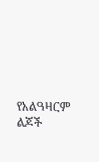የአልዓዛርም ልጆች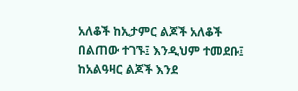አለቆች ከኢታምር ልጆች አለቆች በልጠው ተገኙ፤ እንዲህም ተመደቡ፤ ከአልዓዛር ልጆች እንደ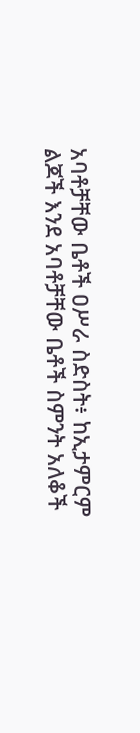አባቶቻቸው ቤቶች ዐሥራ ስድስት፥ ከኢታምርም ልጆች እንደ አባቶቻቸው ቤቶች ስምንት አለቆች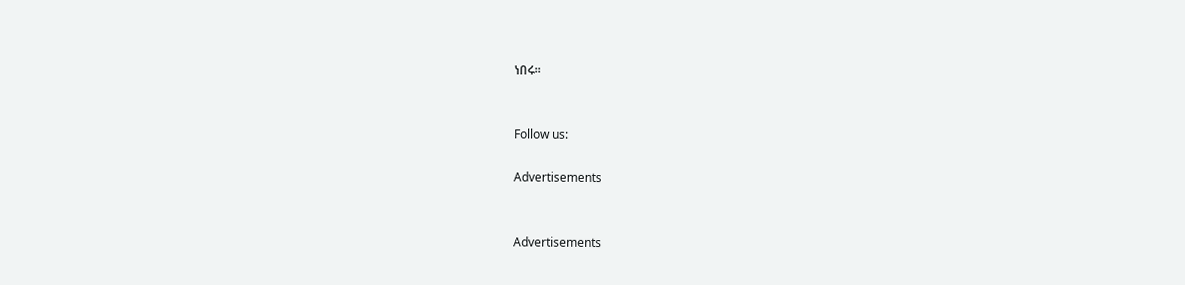ነበሩ።


Follow us:

Advertisements


Advertisements